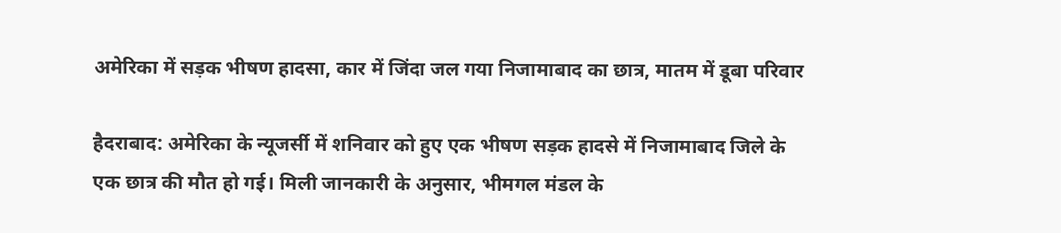अमेरिका में सड़क भीषण हादसा, कार में जिंदा जल गया निजामाबाद का छात्र, मातम में डूबा परिवार

हैदराबाद: अमेरिका के न्यूजर्सी में शनिवार को हुए एक भीषण सड़क हादसे में निजामाबाद जिले के एक छात्र की मौत हो गई। मिली जानकारी के अनुसार, भीमगल मंडल के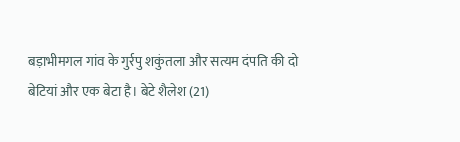बड़ाभीमगल गांव के गुर्रपु शकुंतला और सत्यम दंपति की दो बेटियां और एक बेटा है। बेटे शैलेश (21)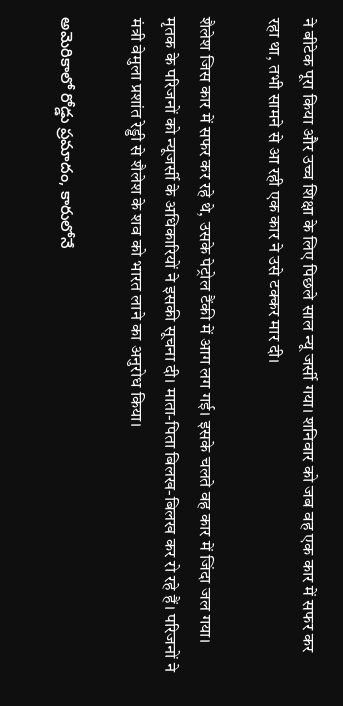ने बीटेक पूरा किया और उच्च शिक्षा के लिए पिछले साल न्यू जर्सी गया। शनिवार को जब वह एक कार में सफर कर रहा था, तभी सामने से आ रही एक कार ने उसे टक्कर मार दी।

शैलेश जिस कार में सफर कर रहे थे, उसके पेट्रोल टैंकी में आग लग गई। इसके चलते वह कार में जिंदा जल गया। मृतक के परिजनों को न्यूजर्सी के अधिकारियों ने इसकी सूचना दी। माता-पिता बिलख-बिलख कर रो रहे हैं। परिजनों ने मंत्री वेमुला प्रशांत रेड्डी से शैलेश के शव को भारत लाने का अनुरोध किया।

అమెరికాలో రోడ్డు ప్రమాదం, కారులోనే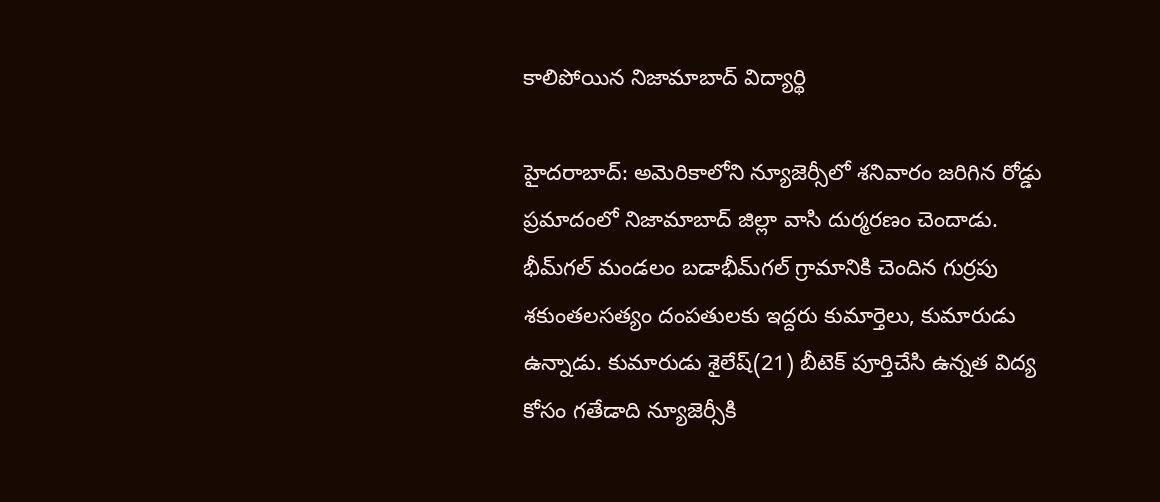కాలిపోయిన నిజామాబాద్‌ విద్యార్థి

హైదరాబాద్: అమెరికాలోని న్యూజెర్సీలో శనివారం జరిగిన రోడ్డు ప్రమాదంలో నిజామాబాద్‌ జిల్లా వాసి దుర్మరణం చెందాడు. భీమ్‌గల్‌ మండలం బడాభీమ్‌గల్‌ గ్రామానికి చెందిన గుర్రపు శకుంతలసత్యం దంపతులకు ఇద్దరు కుమార్తెలు, కుమారుడు ఉన్నాడు. కుమారుడు శైలేష్‌(21) బీటెక్‌ పూర్తిచేసి ఉన్నత విద్య కోసం గతేడాది న్యూజెర్సీకి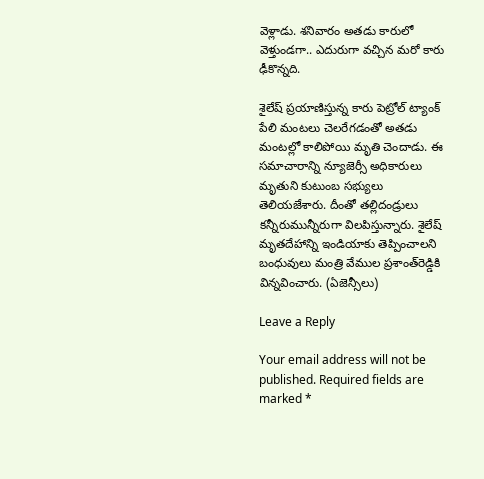వెళ్లాడు. శనివారం అతడు కారులో వెళ్తుండగా.. ఎదురుగా వచ్చిన మరో కారు ఢీకొన్నది.

శైలేష్‌ ప్రయాణిస్తున్న కారు పెట్రోల్‌ ట్యాంక్‌ పేలి మంటలు చెలరేగడంతో అతడు మంటల్లో కాలిపోయి మృతి చెందాడు. ఈ సమాచారాన్ని న్యూజెర్సీ అధికారులు మృతుని కుటుంబ సభ్యులు తెలియజేశారు. దీంతో తల్లిదండ్రులు కన్నీరుమున్నీరుగా విలపిస్తున్నారు. శైలేష్‌ మృతదేహాన్ని ఇండియాకు తెప్పించాలని బంధువులు మంత్రి వేముల ప్రశాంత్‌రెడ్డికి విన్నవించారు. (ఏజెన్సీలు)

Leave a Reply

Your email address will not be published. Required fields are marked *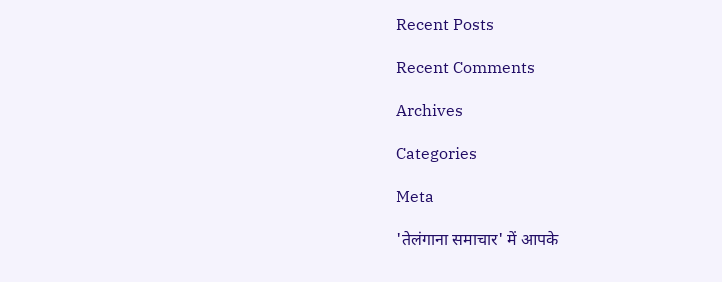Recent Posts

Recent Comments

Archives

Categories

Meta

'तेलंगाना समाचार' में आपके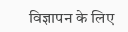विज्ञापन के लिए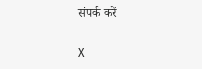संपर्क करें

X